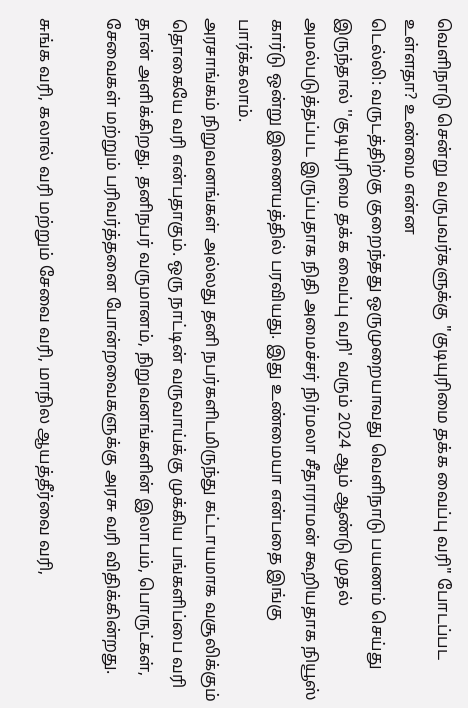வெளிநாடு சென்று வருபவர்களுக்கு "குடியுரிமை தக்க வைப்பு வரி" போடப்பட உள்ளதா? உண்மை என்ன
டெல்லி: வருடத்திற்கு குறைந்தது ஒருமுறையாவது வெளிநாடு பயணம் செய்து இருந்தால் ''குடியுரிமை தக்க வைப்பு வரி' வரும் 2024 ஆம் ஆண்டு முதல் அமல்படுத்தப்பட இருப்பதாக நிதி அமைச்சர் நிர்மலா சீதாராமன் கூறியதாக நியூஸ் கார்டு ஒன்று இணையத்தில் பரவியது. இது உண்மையா என்பதை இங்கு பார்க்கலாம்.
அரசாங்கம் நிறுவனங்கள் அல்லது தனி நபர்களிடமிருந்து கட்டாயமாக வசூலிக்கும் தொகையே வரி என்பதாகும். ஒரு நாட்டின் வருவாய்க்கு முக்கிய பங்களிப்பை வரி தான் அளிக்கிறது. தனிநபர் வருமானம், நிறுவனங்களின் இலாபம், பொருட்கள், சேவைகள் மற்றும் பரிவர்த்தனை போன்றவைகளுக்கு அரசு வரி விதிக்கின்றது.

சுங்க வரி, கலால் வரி மற்றும் சேவை வரி, மாநில ஆயத்தீர்வை வரி,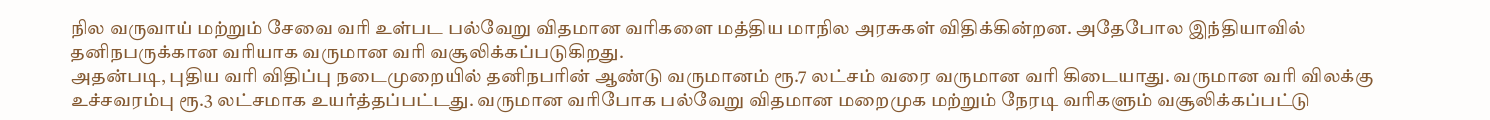நில வருவாய் மற்றும் சேவை வரி உள்பட பல்வேறு விதமான வரிகளை மத்திய மாநில அரசுகள் விதிக்கின்றன. அதேபோல இந்தியாவில் தனிநபருக்கான வரியாக வருமான வரி வசூலிக்கப்படுகிறது.
அதன்படி, புதிய வரி விதிப்பு நடைமுறையில் தனிநபரின் ஆண்டு வருமானம் ரூ.7 லட்சம் வரை வருமான வரி கிடையாது. வருமான வரி விலக்கு உச்சவரம்பு ரூ.3 லட்சமாக உயர்த்தப்பட்டது. வருமான வரிபோக பல்வேறு விதமான மறைமுக மற்றும் நேரடி வரிகளும் வசூலிக்கப்பட்டு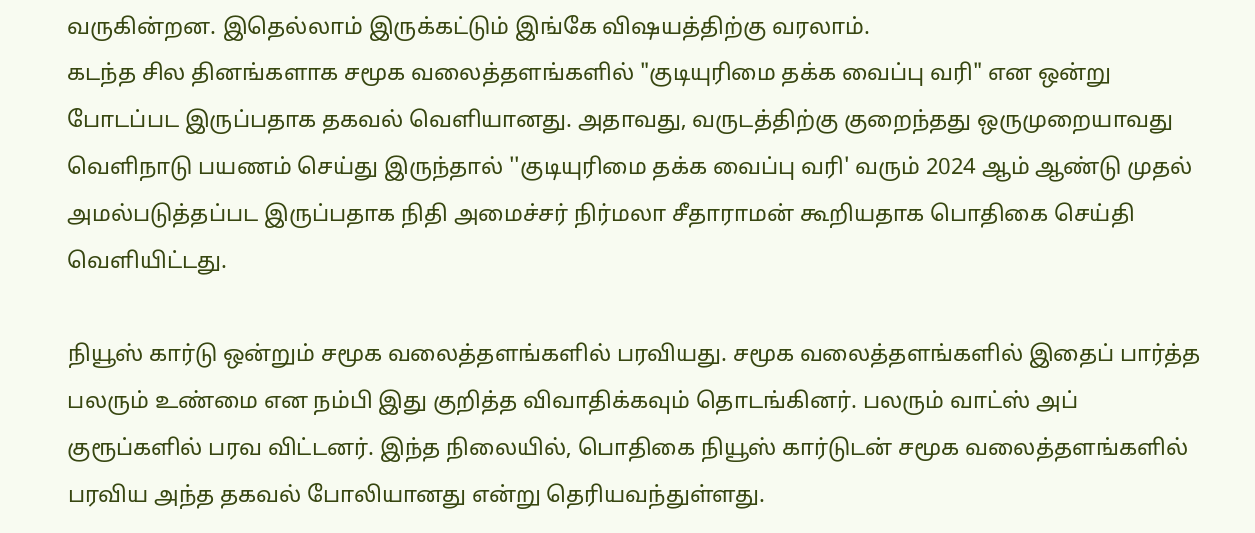வருகின்றன. இதெல்லாம் இருக்கட்டும் இங்கே விஷயத்திற்கு வரலாம்.
கடந்த சில தினங்களாக சமூக வலைத்தளங்களில் "குடியுரிமை தக்க வைப்பு வரி" என ஒன்று போடப்பட இருப்பதாக தகவல் வெளியானது. அதாவது, வருடத்திற்கு குறைந்தது ஒருமுறையாவது வெளிநாடு பயணம் செய்து இருந்தால் ''குடியுரிமை தக்க வைப்பு வரி' வரும் 2024 ஆம் ஆண்டு முதல் அமல்படுத்தப்பட இருப்பதாக நிதி அமைச்சர் நிர்மலா சீதாராமன் கூறியதாக பொதிகை செய்தி வெளியிட்டது.

நியூஸ் கார்டு ஒன்றும் சமூக வலைத்தளங்களில் பரவியது. சமூக வலைத்தளங்களில் இதைப் பார்த்த பலரும் உண்மை என நம்பி இது குறித்த விவாதிக்கவும் தொடங்கினர். பலரும் வாட்ஸ் அப் குரூப்களில் பரவ விட்டனர். இந்த நிலையில், பொதிகை நியூஸ் கார்டுடன் சமூக வலைத்தளங்களில் பரவிய அந்த தகவல் போலியானது என்று தெரியவந்துள்ளது.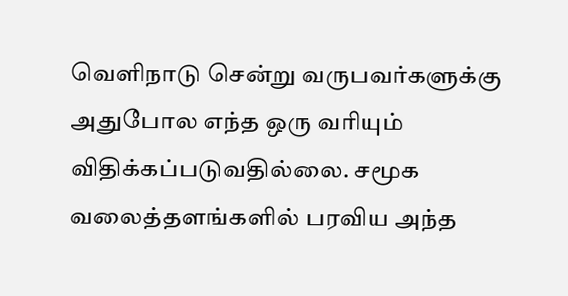வெளிநாடு சென்று வருபவர்களுக்கு அதுபோல எந்த ஒரு வரியும் விதிக்கப்படுவதில்லை. சமூக வலைத்தளங்களில் பரவிய அந்த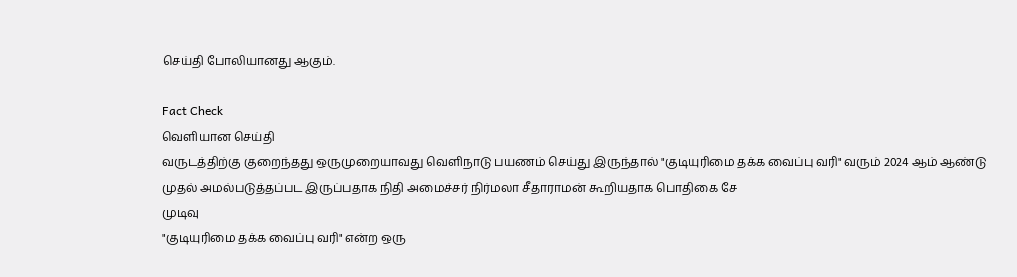செய்தி போலியானது ஆகும்.

Fact Check
வெளியான செய்தி
வருடத்திற்கு குறைந்தது ஒருமுறையாவது வெளிநாடு பயணம் செய்து இருந்தால் "குடியுரிமை தக்க வைப்பு வரி" வரும் 2024 ஆம் ஆண்டு முதல் அமல்படுத்தப்பட இருப்பதாக நிதி அமைச்சர் நிர்மலா சீதாராமன் கூறியதாக பொதிகை சே
முடிவு
"குடியுரிமை தக்க வைப்பு வரி" என்ற ஒரு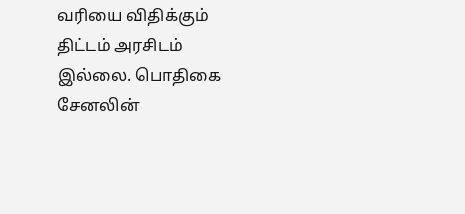வரியை விதிக்கும் திட்டம் அரசிடம் இல்லை. பொதிகை சேனலின்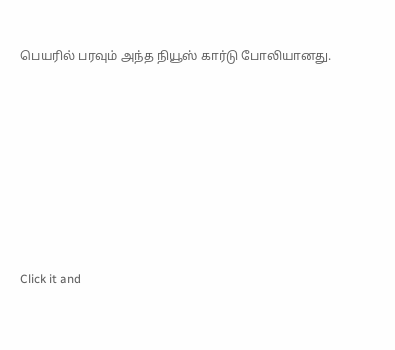பெயரில் பரவும் அந்த நியூஸ் கார்டு போலியானது.












Click it and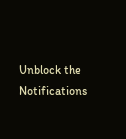Unblock the Notifications